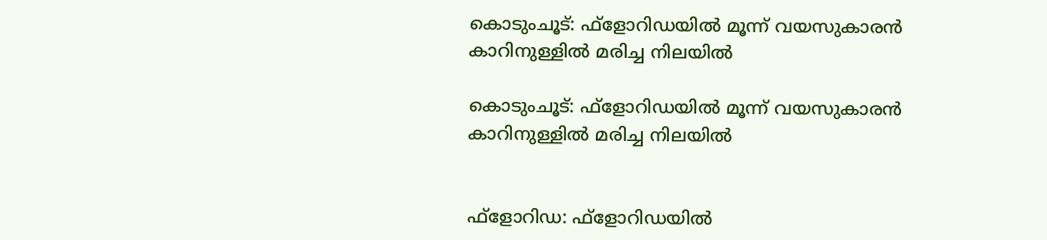കൊടുംചൂട്: ഫ്ളോറിഡയിൽ മൂന്ന് വയസുകാരൻ കാറിനുള്ളിൽ മരിച്ച നിലയിൽ

കൊടുംചൂട്: ഫ്ളോറിഡയിൽ മൂന്ന് വയസുകാരൻ കാറിനുള്ളിൽ മരിച്ച നിലയിൽ


ഫ്‌ളോറിഡ: ഫ്ളോറിഡയില്‍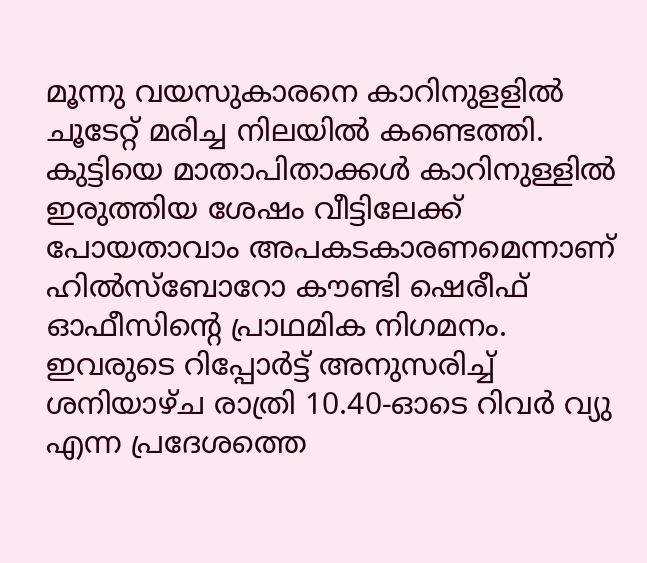മൂന്നു വയസുകാരനെ കാറിനുളളില്‍ ചൂടേറ്റ് മരിച്ച നിലയില്‍ കണ്ടെത്തി. കുട്ടിയെ മാതാപിതാക്കള്‍ കാറിനുള്ളില്‍ ഇരുത്തിയ ശേഷം വീട്ടിലേക്ക് പോയതാവാം അപകടകാരണമെന്നാണ് ഹില്‍സ്‌ബോറോ കൗണ്ടി ഷെരീഫ് ഓഫീസിന്റെ പ്രാഥമിക നിഗമനം.
ഇവരുടെ റിപ്പോര്‍ട്ട് അനുസരിച്ച് ശനിയാഴ്ച രാത്രി 10.40-ഓടെ റിവര്‍ വ്യു എന്ന പ്രദേശത്തെ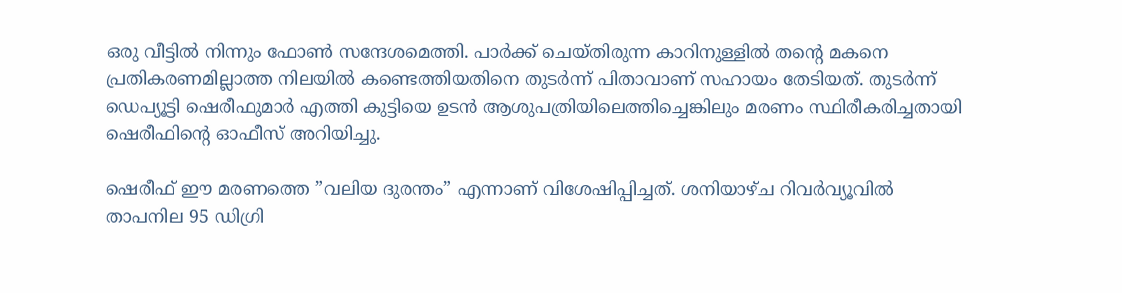ഒരു വീട്ടില്‍ നിന്നും ഫോണ്‍ സന്ദേശമെത്തി. പാര്‍ക്ക് ചെയ്തിരുന്ന കാറിനുള്ളില്‍ തന്റെ മകനെ പ്രതികരണമില്ലാത്ത നിലയില്‍ കണ്ടെത്തിയതിനെ തുടര്‍ന്ന് പിതാവാണ് സഹായം തേടിയത്. തുടർന്ന് ഡെപ്യൂട്ടി ഷെരീഫുമാര്‍ എത്തി കുട്ടിയെ ഉടന്‍ ആശുപത്രിയിലെത്തിച്ചെങ്കിലും മരണം സ്ഥിരീകരിച്ചതായി ഷെരീഫിന്റെ ഓഫീസ് അറിയിച്ചു.

ഷെരീഫ് ഈ മരണത്തെ ”വലിയ ദുരന്തം” എന്നാണ് വിശേഷിപ്പിച്ചത്. ശനിയാഴ്ച റിവര്‍വ്യൂവില്‍ താപനില 95 ഡിഗ്രി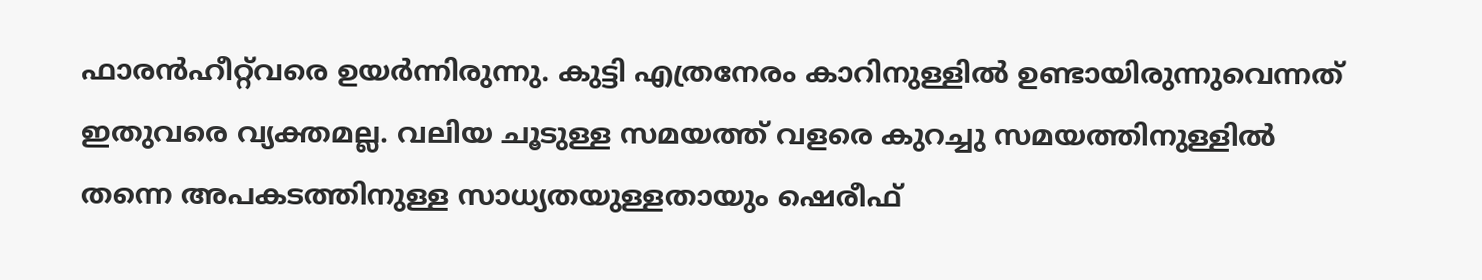ഫാരന്‍ഹീറ്റ്‌വരെ ഉയര്‍ന്നിരുന്നു. കുട്ടി എത്രനേരം കാറിനുള്ളില്‍ ഉണ്ടായിരുന്നുവെന്നത് ഇതുവരെ വ്യക്തമല്ല. വലിയ ചൂടുള്ള സമയത്ത് വളരെ കുറച്ചു സമയത്തിനുള്ളില്‍ തന്നെ അപകടത്തിനുള്ള സാധ്യതയുള്ളതായും ഷെരീഫ്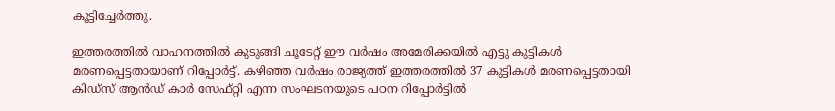കൂട്ടിച്ചേര്‍ത്തു.

ഇത്തരത്തില്‍ വാഹനത്തില്‍ കുടുങ്ങി ചൂടേറ്റ് ഈ വര്‍ഷം അമേരിക്കയില്‍ എട്ടു കുട്ടികള്‍ മരണപ്പെട്ടതായാണ് റിപ്പോര്‍ട്ട്. കഴിഞ്ഞ വര്‍ഷം രാജ്യത്ത് ഇത്തരത്തില്‍ 37 കുട്ടികള്‍ മരണപ്പെട്ടതായി കിഡ്‌സ് ആന്‍ഡ് കാര്‍ സേഫ്റ്റി എന്ന സംഘടനയുടെ പഠന റിപ്പോര്‍ട്ടില്‍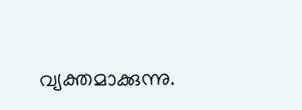വ്യക്തമാക്കുന്നു.